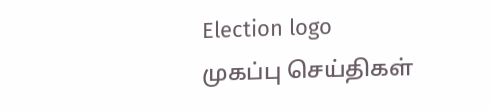Election logo
முகப்பு செய்திகள்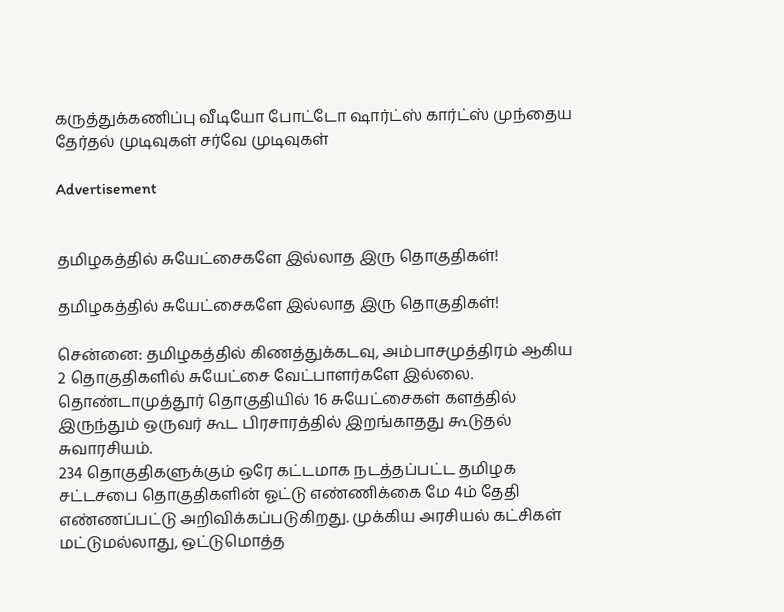கருத்துக்கணிப்பு வீடியோ போட்டோ ஷார்ட்ஸ் கார்ட்ஸ் முந்தைய தேர்தல் முடிவுகள் சர்வே முடிவுகள்

Advertisement


தமிழகத்தில் சுயேட்சைகளே இல்லாத இரு தொகுதிகள்!

தமிழகத்தில் சுயேட்சைகளே இல்லாத இரு தொகுதிகள்!

சென்னை: தமிழகத்தில் கிணத்துக்கடவு, அம்பாசமுத்திரம் ஆகிய 2 தொகுதிகளில் சுயேட்சை வேட்பாளர்களே இல்லை. தொண்டாமுத்தூர் தொகுதியில் 16 சுயேட்சைகள் களத்தில் இருந்தும் ஒருவர் கூட பிரசாரத்தில் இறங்காதது கூடுதல் சுவாரசியம்.
234 தொகுதிகளுக்கும் ஒரே கட்டமாக நடத்தப்பட்ட தமிழக சட்டசபை தொகுதிகளின் ஓட்டு எண்ணிக்கை மே 4ம் தேதி எண்ணப்பட்டு அறிவிக்கப்படுகிறது. முக்கிய அரசியல் கட்சிகள் மட்டுமல்லாது, ஒட்டுமொத்த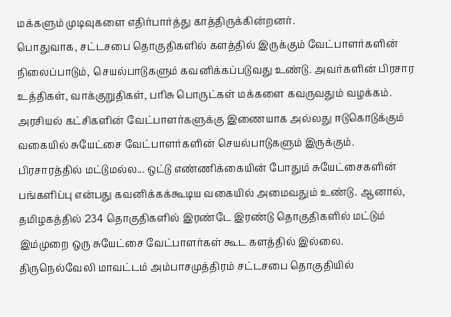மக்களும் முடிவுகளை எதிர்பார்த்து காத்திருக்கின்றனர்.
பொதுவாக, சட்டசபை தொகுதிகளில் களத்தில் இருக்கும் வேட்பாளர்களின் நிலைப்பாடும், செயல்பாடுகளும் கவனிக்கப்படுவது உண்டு. அவர்களின் பிரசார உத்திகள், வாக்குறுதிகள், பரிசு பொருட்கள் மக்களை கவருவதும் வழக்கம். அரசியல் கட்சிகளின் வேட்பாளர்களுக்கு இணையாக அல்லது ஈடுகொடுக்கும் வகையில் சுயேட்சை வேட்பாளர்களின் செயல்பாடுகளும் இருக்கும்.
பிரசாரத்தில் மட்டுமல்ல... ஒட்டு எண்ணிக்கையின் போதும் சுயேட்சைகளின் பங்களிப்பு என்பது கவனிக்கக்கூடிய வகையில் அமைவதும் உண்டு. ஆனால், தமிழகத்தில் 234 தொகுதிகளில் இரண்டே இரண்டு தொகுதிகளில் மட்டும் இம்முறை ஒரு சுயேட்சை வேட்பாளர்கள் கூட களத்தில் இல்லை.
திருநெல்வேலி மாவட்டம் அம்பாசமுத்திரம் சட்டசபை தொகுதியில்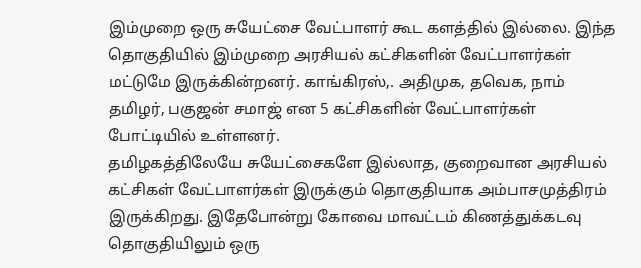இம்முறை ஒரு சுயேட்சை வேட்பாளர் கூட களத்தில் இல்லை. இந்த தொகுதியில் இம்முறை அரசியல் கட்சிகளின் வேட்பாளர்கள் மட்டுமே இருக்கின்றனர். காங்கிரஸ்,. அதிமுக, தவெக, நாம் தமிழர், பகுஜன் சமாஜ் என 5 கட்சிகளின் வேட்பாளர்கள் போட்டியில் உள்ளனர்.
தமிழகத்திலேயே சுயேட்சைகளே இல்லாத, குறைவான அரசியல் கட்சிகள் வேட்பாளர்கள் இருக்கும் தொகுதியாக அம்பாசமுத்திரம் இருக்கிறது. இதேபோன்று கோவை மாவட்டம் கிணத்துக்கடவு தொகுதியிலும் ஒரு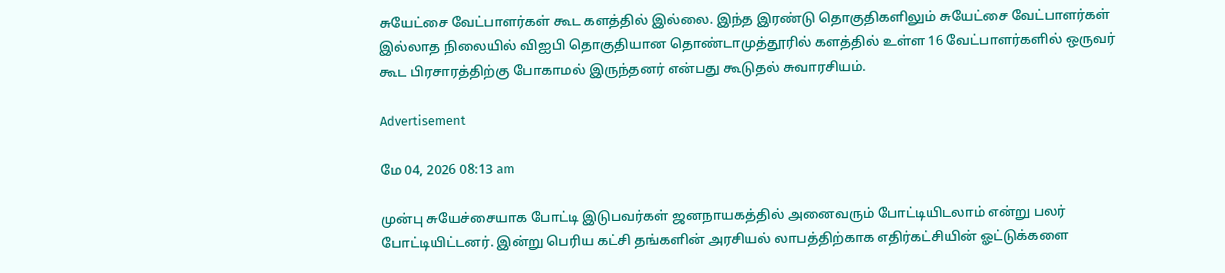சுயேட்சை வேட்பாளர்கள் கூட களத்தில் இல்லை. இந்த இரண்டு தொகுதிகளிலும் சுயேட்சை வேட்பாளர்கள் இல்லாத நிலையில் விஐபி தொகுதியான தொண்டாமுத்தூரில் களத்தில் உள்ள 16 வேட்பாளர்களில் ஒருவர் கூட பிரசாரத்திற்கு போகாமல் இருந்தனர் என்பது கூடுதல் சுவாரசியம்.

Advertisement

மே 04, 2026 08:13 am

முன்பு சுயேச்சையாக போட்டி இடுபவர்கள் ஜனநாயகத்தில் அனைவரும் போட்டியிடலாம் என்று பலர் போட்டியிட்டனர். இன்று பெரிய கட்சி தங்களின் அரசியல் லாபத்திற்காக எதிர்கட்சியின் ஓட்டுக்களை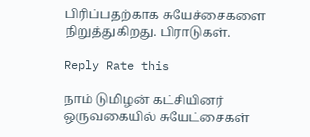பிரிப்பதற்காக சுயேச்சைகளை நிறுத்துகிறது. பிராடுகள்.

Reply Rate this

நாம் டுமிழன் கட்சியினர் ஒருவகையில் சுயேட்சைகள்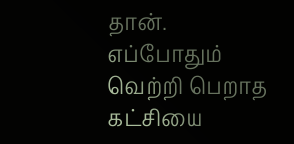தான். எப்போதும் வெற்றி பெறாத கட்சியை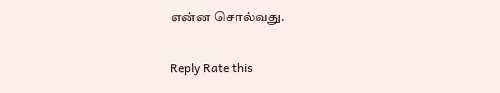என்ன சொல்வது.

Reply Rate this